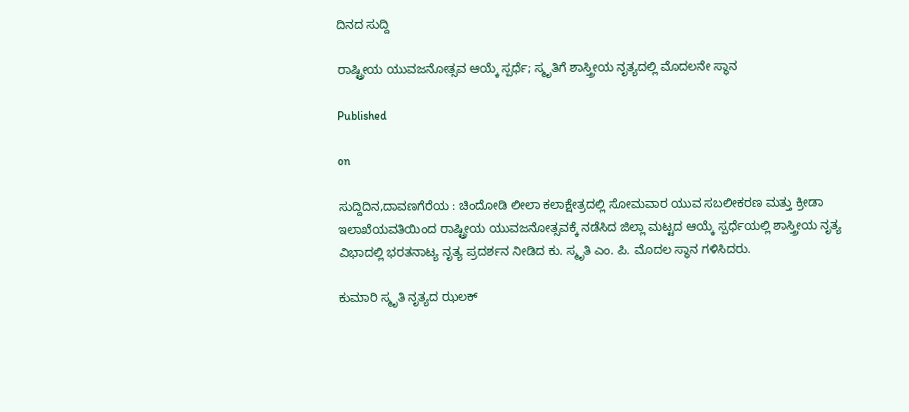ದಿನದ ಸುದ್ದಿ

ರಾಷ್ಟ್ರೀಯ ಯುವಜನೋತ್ಸವ ಆಯ್ಕೆ ಸ್ಪರ್ಧೆ; ಸ್ಮೃತಿಗೆ ಶಾಸ್ತ್ರೀಯ ನೃತ್ಯದಲ್ಲಿ ಮೊದಲನೇ ಸ್ಥಾನ

Published

on

ಸುದ್ದಿದಿನ,ದಾವಣಗೆರೆಯ : ಚಿಂದೋಡಿ ಲೀಲಾ ಕಲಾಕ್ಷೇತ್ರದಲ್ಲಿ ಸೋಮವಾರ ಯುವ ಸಬಲೀಕರಣ ಮತ್ತು ಕ್ರೀಡಾ ಇಲಾಖೆಯವತಿಯಿಂದ ರಾಷ್ಟ್ರೀಯ ಯುವಜನೋತ್ಸವಕ್ಕೆ ನಡೆಸಿದ ಜಿಲ್ಲಾ ಮಟ್ಟದ ಆಯ್ಕೆ ಸ್ಪರ್ಧೆಯಲ್ಲಿ ಶಾಸ್ತ್ರೀಯ ನೃತ್ಯ ವಿಭಾದಲ್ಲಿ ಭರತನಾಟ್ಯ ನೃತ್ಯ ಪ್ರದರ್ಶನ ನೀಡಿದ ಕು. ಸ್ಮೃತಿ ಎಂ. ಪಿ. ಮೊದಲ ಸ್ಥಾನ ಗಳಿಸಿದರು.

ಕುಮಾರಿ ಸ್ಮೃತಿ ನೃತ್ಯದ ಝಲಕ್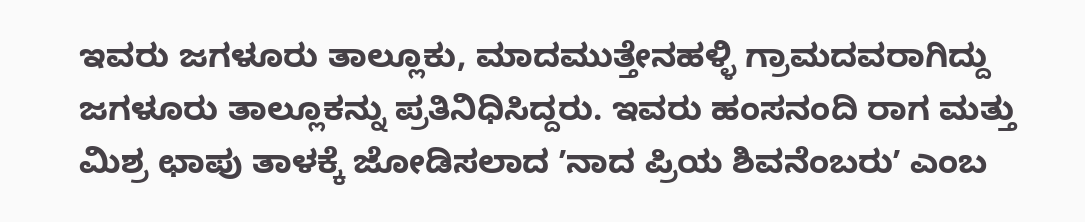ಇವರು ಜಗಳೂರು ತಾಲ್ಲೂಕು, ಮಾದಮುತ್ತೇನಹಳ್ಳಿ ಗ್ರಾಮದವರಾಗಿದ್ದು ಜಗಳೂರು ತಾಲ್ಲೂಕನ್ನು ಪ್ರತಿನಿಧಿಸಿದ್ದರು. ಇವರು ಹಂಸನಂದಿ ರಾಗ ಮತ್ತು ಮಿಶ್ರ ಛಾಪು ತಾಳಕ್ಕೆ ಜೋಡಿಸಲಾದ ʼನಾದ ಪ್ರಿಯ ಶಿವನೆಂಬರುʼ ಎಂಬ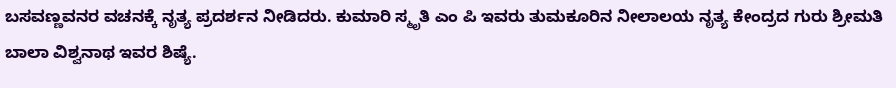ಬಸವಣ್ಣವನರ ವಚನಕ್ಕೆ ನೃತ್ಯ ಪ್ರದರ್ಶನ ನೀಡಿದರು. ಕುಮಾರಿ ಸ್ಮೃತಿ ಎಂ ಪಿ ಇವರು ತುಮಕೂರಿನ ನೀಲಾಲಯ ನೃತ್ಯ ಕೇಂದ್ರದ ಗುರು ಶ್ರೀಮತಿ ಬಾಲಾ ವಿಶ್ವನಾಥ ಇವರ ಶಿಷ್ಯೆ.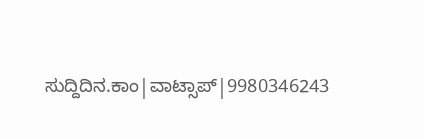ಸುದ್ದಿದಿನ.ಕಾಂ|ವಾಟ್ಸಾಪ್|9980346243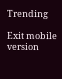Trending

Exit mobile version